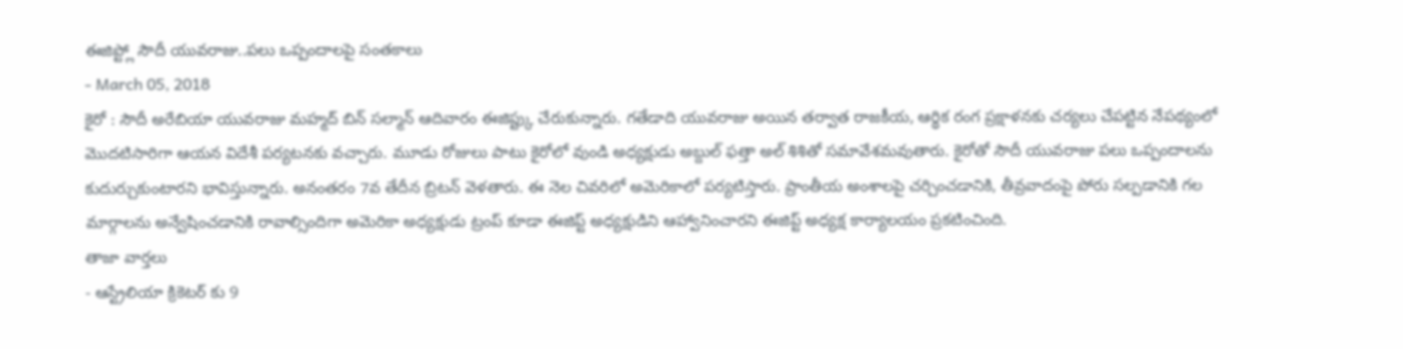ఈజిప్ట్లో సౌదీ యువరాజు..పలు ఒప్పందాలపై సంతకాలు
- March 05, 2018
కైరో : సౌదీ అరేబియా యువరాజు మహ్మద్ బిన్ సల్మాన్ ఆదివారం ఈజిప్ట్కు చేరుకున్నారు. గతేడాది యువరాజు అయిన తర్వాత రాజకీయ, ఆర్థిక రంగ ప్రక్షాళనకు చర్యలు చేపట్టిన నేపథ్యంలో మొదటిసారిగా ఆయన విదేశీ పర్యటనకు వచ్చారు. మూడు రోజులు పాటు కైరోలో వుండి అధ్యక్షుడు అబ్దుల్ ఫత్తా అల్ శిశితో సమావేశమవుతారు. కైరోతో సౌదీ యువరాజు పలు ఒప్పందాలను కుదుర్చుకుంటారని భావిస్తున్నారు. అనంతరం 7వ తేదీన బ్రిటన్ వెళతారు. ఈ నెల చివరిలో అమెరికాలో పర్యటిస్తారు. ప్రాంతీయ అంశాలపై చర్చించడానికి, తీవ్రవాదంపై పోరు సల్పడానికి గల మార్గాలను అన్వేషించడానికి రావాల్సిందిగా అమెరికా అధ్యక్షుడు ట్రంప్ కూడా ఈజిప్ట్ అధ్యక్షుడిని ఆహ్వానించారని ఈజిప్ట్ అధ్యక్ష కార్యాలయం ప్రకటించింది.
తాజా వార్తలు
- ఆస్ట్రేలియా క్రికెటర్ కు 9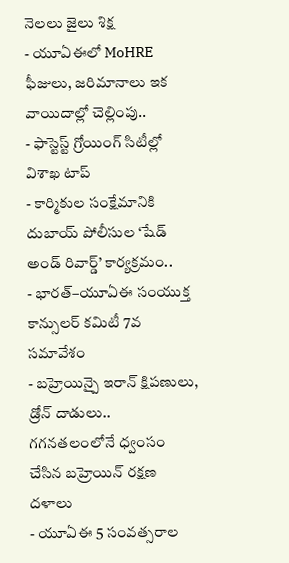నెలలు జైలు శిక్ష
- యూఏఈలో MoHRE ఫీజులు, జరిమానాలు ఇక వాయిదాల్లో చెల్లింపు..
- ఫాస్టెస్ట్ గ్రోయింగ్ సిటీల్లో విశాఖ టాప్
- కార్మికుల సంక్షేమానికి దుబాయ్ పోలీసుల ‘షేడ్ అండ్ రివార్డ్’ కార్యక్రమం..
- భారత్–యూఏఈ సంయుక్త కాన్సులర్ కమిటీ 7వ సమావేశం
- బహ్రెయిన్పై ఇరాన్ క్షిపణులు, డ్రోన్ దాడులు.. గగనతలంలోనే ధ్వంసం చేసిన బహ్రెయిన్ రక్షణ దళాలు
- యూఏఈ 5 సంవత్సరాల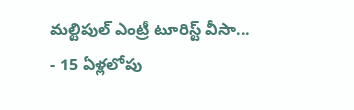మల్టిపుల్ ఎంట్రీ టూరిస్ట్ వీసా...
- 15 ఏళ్లలోపు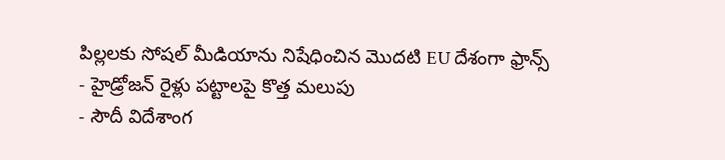పిల్లలకు సోషల్ మీడియాను నిషేధించిన మొదటి EU దేశంగా ఫ్రాన్స్
- హైడ్రోజన్ రైళ్లు పట్టాలపై కొత్త మలుపు
- సౌదీ విదేశాంగ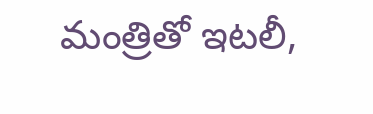మంత్రితో ఇటలీ,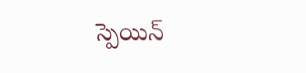స్పెయిన్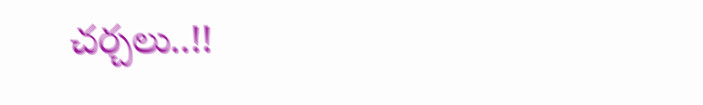చర్చలు..!!